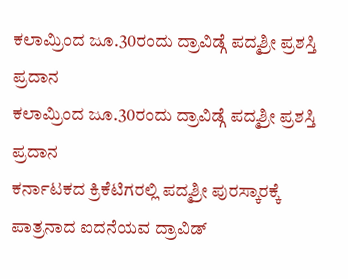ಕಲಾಮ್ರಿಂದ ಜೂ.30ರಂದು ದ್ರಾವಿಡ್ಗೆ ಪದ್ಮಶ್ರೀ ಪ್ರಶಸ್ತಿ ಪ್ರದಾನ
ಕಲಾಮ್ರಿಂದ ಜೂ.30ರಂದು ದ್ರಾವಿಡ್ಗೆ ಪದ್ಮಶ್ರೀ ಪ್ರಶಸ್ತಿ ಪ್ರದಾನ
ಕರ್ನಾಟಕದ ಕ್ರಿಕೆಟಿಗರಲ್ಲಿ ಪದ್ಮಶ್ರೀ ಪುರಸ್ಕಾರಕ್ಕೆ ಪಾತ್ರನಾದ ಐದನೆಯವ ದ್ರಾವಿಡ್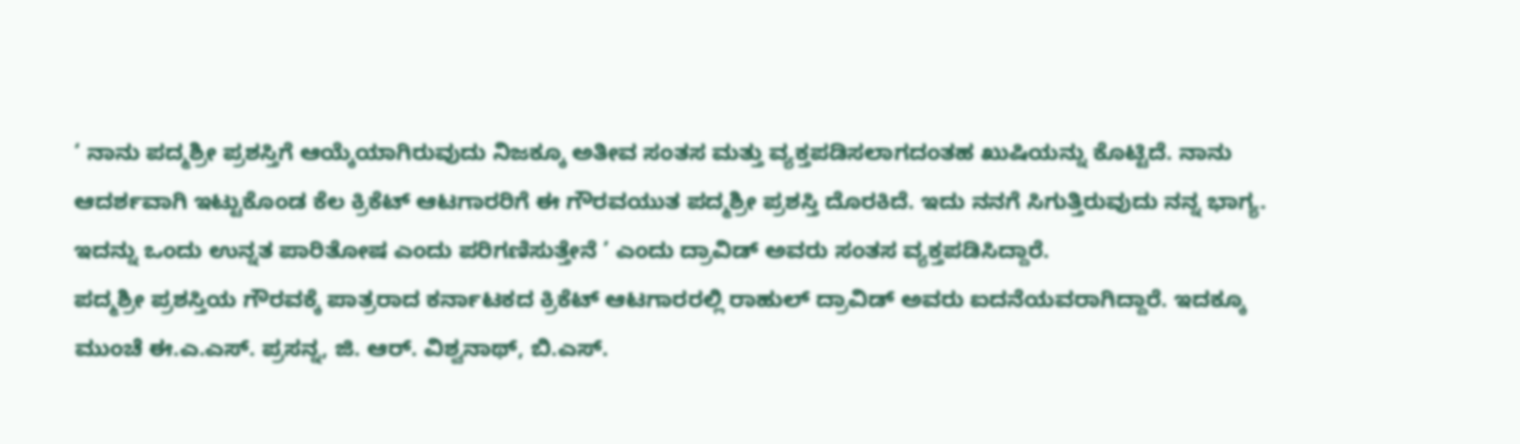‘ ನಾನು ಪದ್ಮಶ್ರೀ ಪ್ರಶಸ್ತಿಗೆ ಆಯ್ಕೆಯಾಗಿರುವುದು ನಿಜಕ್ಕೂ ಅತೀವ ಸಂತಸ ಮತ್ತು ವ್ಯಕ್ತಪಡಿಸಲಾಗದಂತಹ ಖುಷಿಯನ್ನು ಕೊಟ್ಟಿದೆ. ನಾನು ಆದರ್ಶವಾಗಿ ಇಟ್ಟುಕೊಂಡ ಕೆಲ ಕ್ರಿಕೆಟ್ ಆಟಗಾರರಿಗೆ ಈ ಗೌರವಯುತ ಪದ್ಮಶ್ರೀ ಪ್ರಶಸ್ತಿ ದೊರಕಿದೆ. ಇದು ನನಗೆ ಸಿಗುತ್ತಿರುವುದು ನನ್ನ ಭಾಗ್ಯ. ಇದನ್ನು ಒಂದು ಉನ್ನತ ಪಾರಿತೋಷ ಎಂದು ಪರಿಗಣಿಸುತ್ತೇನೆ ’ ಎಂದು ದ್ರಾವಿಡ್ ಅವರು ಸಂತಸ ವ್ಯಕ್ತಪಡಿಸಿದ್ದಾರೆ.
ಪದ್ಮಶ್ರೀ ಪ್ರಶಸ್ತಿಯ ಗೌರವಕ್ಕೆ ಪಾತ್ರರಾದ ಕರ್ನಾಟಕದ ಕ್ರಿಕೆಟ್ ಆಟಗಾರರಲ್ಲಿ ರಾಹುಲ್ ದ್ರಾವಿಡ್ ಅವರು ಐದನೆಯವರಾಗಿದ್ದಾರೆ. ಇದಕ್ಕೂ ಮುಂಚೆ ಈ.ಎ.ಎಸ್. ಪ್ರಸನ್ನ, ಜಿ. ಆರ್. ವಿಶ್ವನಾಥ್, ಬಿ.ಎಸ್.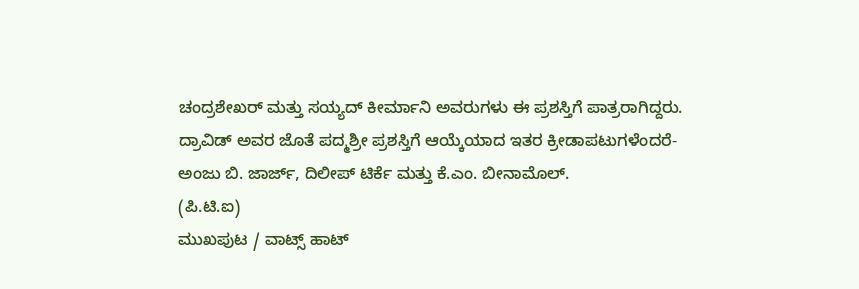ಚಂದ್ರಶೇಖರ್ ಮತ್ತು ಸಯ್ಯದ್ ಕೀರ್ಮಾನಿ ಅವರುಗಳು ಈ ಪ್ರಶಸ್ತಿಗೆ ಪಾತ್ರರಾಗಿದ್ದರು.
ದ್ರಾವಿಡ್ ಅವರ ಜೊತೆ ಪದ್ಮಶ್ರೀ ಪ್ರಶಸ್ತಿಗೆ ಆಯ್ಕೆಯಾದ ಇತರ ಕ್ರೀಡಾಪಟುಗಳೆಂದರೆ- ಅಂಜು ಬಿ. ಜಾರ್ಜ್, ದಿಲೀಪ್ ಟಿರ್ಕೆ ಮತ್ತು ಕೆ.ಎಂ. ಬೀನಾಮೊಲ್.
(ಪಿ.ಟಿ.ಐ)
ಮುಖಪುಟ / ವಾಟ್ಸ್ ಹಾಟ್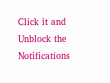Click it and Unblock the Notifications